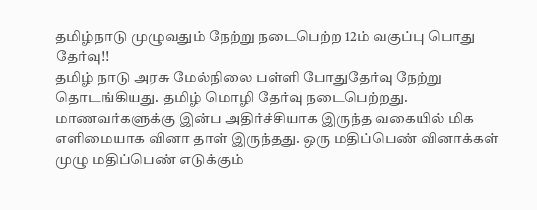தமிழ்நாடு முழுவதும் நேற்று நடைபெற்ற 12ம் வகுப்பு பொது தேர்வு!!
தமிழ் நாடு அரசு மேல்நிலை பள்ளி போதுதேர்வு நேற்று தொடங்கியது. தமிழ் மொழி தேர்வு நடைபெற்றது. மாணவர்களுக்கு இன்ப அதிர்ச்சியாக இருந்த வகையில் மிக எளிமையாக வினா தாள் இருந்தது. ஒரு மதிப்பெண் வினாக்கள் முழு மதிப்பெண் எடுக்கும்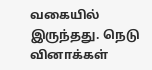வகையில் இருந்தது. நெடு வினாக்கள்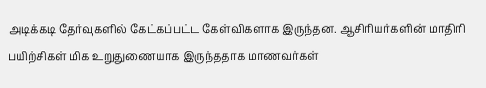அடிக்கடி தேர்வுகளில் கேட்கப்பட்ட கேள்விகளாக இருந்தன. ஆசிரியர்களின் மாதிரி பயிற்சிகள் மிக உறுதுணையாக இருந்ததாக மாணவர்கள்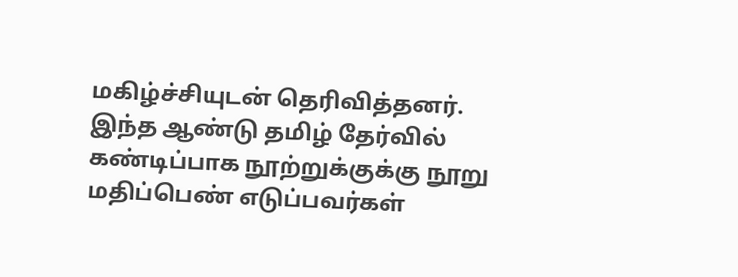மகிழ்ச்சியுடன் தெரிவித்தனர். இந்த ஆண்டு தமிழ் தேர்வில் கண்டிப்பாக நூற்றுக்குக்கு நூறு மதிப்பெண் எடுப்பவர்கள்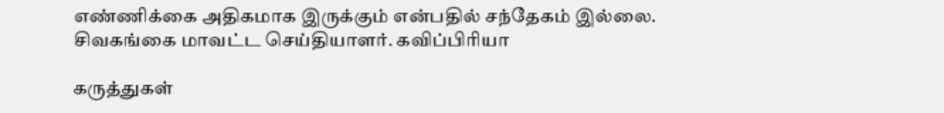எண்ணிக்கை அதிகமாக இருக்கும் என்பதில் சந்தேகம் இல்லை.
சிவகங்கை மாவட்ட செய்தியாளர். கவிப்பிரியா

கருத்துகள்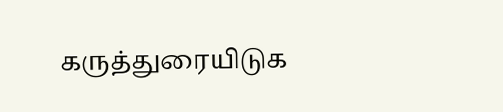கருத்துரையிடுக